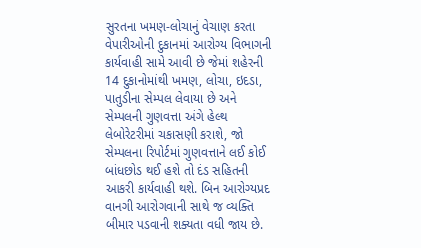સુરતના ખમણ-લોચાનું વેચાણ કરતા વેપારીઓની દુકાનમાં આરોગ્ય વિભાગની કાર્યવાહી સામે આવી છે જેમાં શહેરની 14 દુકાનોમાંથી ખમણ, લોચા, ઇદડા, પાતુડીના સેમ્પલ લેવાયા છે અને સેમ્પલની ગુણવત્તા અંગે હેલ્થ લેબોરેટરીમાં ચકાસણી કરાશે, જો સેમ્પલના રિપોર્ટમાં ગુણવત્તાને લઈ કોઈ બાંધછોડ થઈ હશે તો દંડ સહિતની આકરી કાર્યવાહી થશે. બિન આરોગ્યપ્રદ વાનગી આરોગવાની સાથે જ વ્યક્તિ બીમાર પડવાની શક્યતા વધી જાય છે.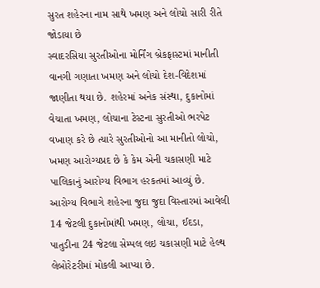સુરત શહેરના નામ સાથે ખમણ અને લોચો સારી રીતે જોડાયા છે
સ્વાદરસિયા સુરતીઓના મોર્નિંગ બ્રેકફાસ્ટમાં માનીતી વાનગી ગણાતા ખમણ અને લોચો દેશ-વિદેશમાં જાણીતા થયા છે. શહેરમાં અનેક સંસ્થા, દુકાનોમાં વેચાતા ખમણ, લોચાના ટેસ્ટના સુરતીઓ ભરપેટ વખાણ કરે છે ત્યારે સુરતીઓનો આ માનીતો લોચો, ખમણ આરોગ્યપ્રદ છે કે કેમ એની ચકાસણી માટે પાલિકાનું આરોગ્ય વિભાગ હરકતમાં આવ્યું છે. આરોગ્ય વિભાગે શહેરના જુદા જુદા વિસ્તારમાં આવેલી 14 જેટલી દુકાનોમાંથી ખમણ, લોચા, ઈદડા, પાતુડીના 24 જેટલા સેમ્પલ લઇ ચકાસણી માટે હેલ્થ લેબોરેટરીમાં મોકલી આપ્યા છે.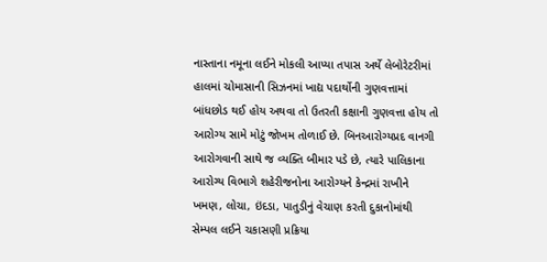નાસ્તાના નમૂના લઈને મોકલી આપ્યા તપાસ અર્થે લેબોરેટરીમાં
હાલમાં ચોમાસાની સિઝનમાં ખાદ્ય પદાર્થોની ગુણવત્તામાં બાંધછોડ થઈ હોય અથવા તો ઉતરતી કક્ષાની ગુણવત્તા હોય તો આરોગ્ય સામે મોટું જોખમ તોળાઈ છે. બિનઆરોગ્યપ્રદ વાનગી આરોગવાની સાથે જ વ્યક્તિ બીમાર પડે છે, ત્યારે પાલિકાના આરોગ્ય વિભાગે શહેરીજનોના આરોગ્યને કેન્દ્રમાં રાખીને ખમણ, લોચા, ઇંદડા, પાતુડીનું વેચાણ કરતી દુકાનોમાંથી સેમ્પલ લઈને ચકાસણી પ્રક્રિયા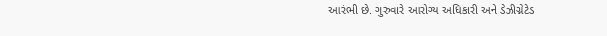આરંભી છે. ગુરુવારે આરોગ્ય અધિકારી અને ડેઝીગ્નેટેડ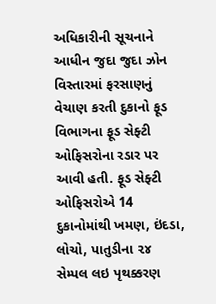અધિકારીની સૂચનાને આધીન જુદા જુદા ઝોન વિસ્તારમાં ફરસાણનું વેચાણ કરતી દુકાનો ફૂડ વિભાગના ફૂડ સેફ્ટી ઓફિસરોના રડાર પર આવી હતી. ફૂડ સેફ્ટી ઓફિસરોએ 14 દુકાનોમાંથી ખમણ, ઇંદડા, લોચો, પાતુડીના ૨૪ સેમ્પલ લઇ પૃથક્કરણ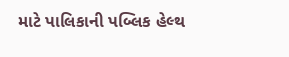માટે પાલિકાની પબ્લિક હેલ્થ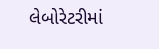લેબોરેટરીમાં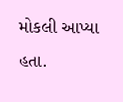મોકલી આપ્યા હતા.